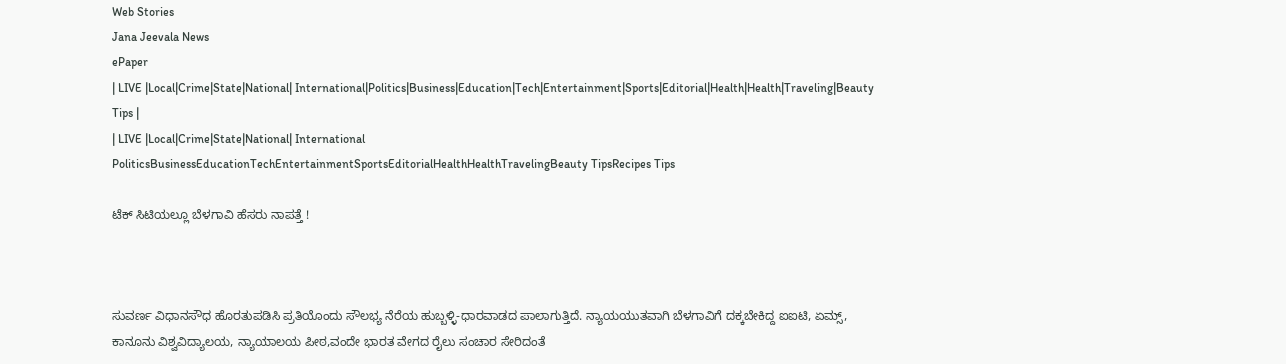Web Stories
Jana Jeevala News
ePaper
| LIVE |Local|Crime|State|National| International|Politics|Business|Education|Tech|Entertainment|Sports|Editorial|Health|Health|Traveling|Beauty Tips |
| LIVE |Local|Crime|State|National| International
PoliticsBusinessEducationTechEntertainmentSportsEditorialHealthHealthTravelingBeauty TipsRecipes Tips

ಟೆಕ್ ಸಿಟಿಯಲ್ಲೂ ಬೆಳಗಾವಿ ಹೆಸರು ನಾಪತ್ತೆ !



ಸುವರ್ಣ ವಿಧಾನಸೌಧ ಹೊರತುಪಡಿಸಿ ಪ್ರತಿಯೊಂದು ಸೌಲಭ್ಯ ನೆರೆಯ ಹುಬ್ಬಳ್ಳಿ-ಧಾರವಾಡದ ಪಾಲಾಗುತ್ತಿದೆ. ನ್ಯಾಯಯುತವಾಗಿ ಬೆಳಗಾವಿಗೆ ದಕ್ಕಬೇಕಿದ್ದ ಐಐಟಿ, ಏಮ್ಸ್, ಕಾನೂನು ವಿಶ್ವವಿದ್ಯಾಲಯ, ನ್ಯಾಯಾಲಯ ಪೀಠ,ವಂದೇ ಭಾರತ ವೇಗದ ರೈಲು ಸಂಚಾರ ಸೇರಿದಂತೆ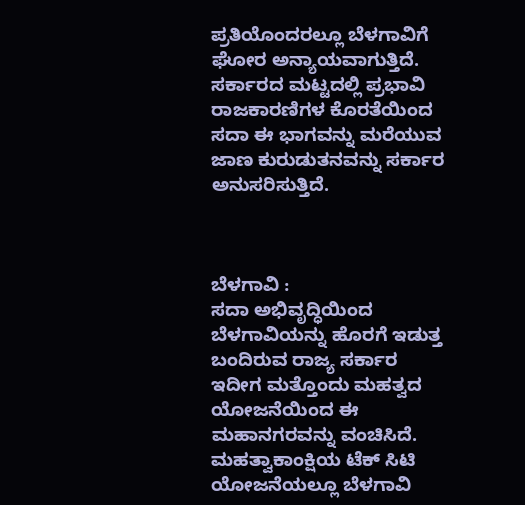ಪ್ರತಿಯೊಂದರಲ್ಲೂ ಬೆಳಗಾವಿಗೆ ಘೋರ ಅನ್ಯಾಯವಾಗುತ್ತಿದೆ‌. ಸರ್ಕಾರದ ಮಟ್ಟದಲ್ಲಿ ಪ್ರಭಾವಿ ರಾಜಕಾರಣಿಗಳ ಕೊರತೆಯಿಂದ ಸದಾ ಈ ಭಾಗವನ್ನು ಮರೆಯುವ ಜಾಣ ಕುರುಡುತನವನ್ನು ಸರ್ಕಾರ ಅನುಸರಿಸುತ್ತಿದೆ.



ಬೆಳಗಾವಿ :
ಸದಾ ಅಭಿವೃದ್ಧಿಯಿಂದ ಬೆಳಗಾವಿಯನ್ನು ಹೊರಗೆ ಇಡುತ್ತ ಬಂದಿರುವ ರಾಜ್ಯ ಸರ್ಕಾರ ಇದೀಗ ಮತ್ತೊಂದು ಮಹತ್ವದ ಯೋಜನೆಯಿಂದ ಈ ಮಹಾನಗರವನ್ನು ವಂಚಿಸಿದೆ. ಮಹತ್ವಾಕಾಂಕ್ಷಿಯ ಟೆಕ್ ಸಿಟಿ ಯೋಜನೆಯಲ್ಲೂ ಬೆಳಗಾವಿ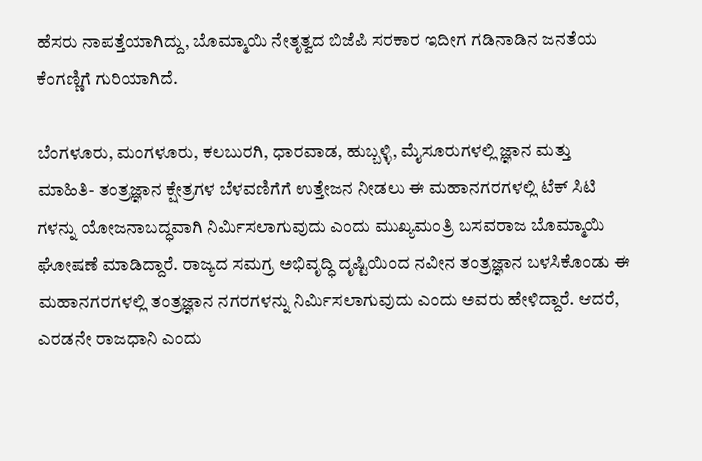ಹೆಸರು ನಾಪತ್ತೆಯಾಗಿದ್ದು, ಬೊಮ್ಮಾಯಿ ನೇತೃತ್ವದ ಬಿಜೆಪಿ ಸರಕಾರ ಇದೀಗ ಗಡಿನಾಡಿನ ಜನತೆಯ ಕೆಂಗಣ್ಣಿಗೆ ಗುರಿಯಾಗಿದೆ.

ಬೆಂಗಳೂರು, ಮಂಗಳೂರು, ಕಲಬುರಗಿ, ಧಾರವಾಡ, ಹುಬ್ಬಳ್ಳಿ, ಮೈಸೂರುಗಳಲ್ಲಿ ಜ್ಞಾನ ಮತ್ತು ಮಾಹಿತಿ- ತಂತ್ರಜ್ಞಾನ ಕ್ಷೇತ್ರಗಳ ಬೆಳವಣಿಗೆಗೆ ಉತ್ತೇಜನ ನೀಡಲು ಈ ಮಹಾನಗರಗಳಲ್ಲಿ ಟೆಕ್ ಸಿಟಿ ಗಳನ್ನು ಯೋಜನಾಬದ್ಧವಾಗಿ ನಿರ್ಮಿಸಲಾಗುವುದು ಎಂದು ಮುಖ್ಯಮಂತ್ರಿ ಬಸವರಾಜ ಬೊಮ್ಮಾಯಿ ಘೋಷಣೆ ಮಾಡಿದ್ದಾರೆ. ರಾಜ್ಯದ ಸಮಗ್ರ ಅಭಿವೃದ್ಧಿ ದೃಷ್ಟಿಯಿಂದ ನವೀನ ತಂತ್ರಜ್ಞಾನ ಬಳಸಿಕೊಂಡು ಈ ಮಹಾನಗರಗಳಲ್ಲಿ ತಂತ್ರಜ್ಞಾನ ನಗರಗಳನ್ನು ನಿರ್ಮಿಸಲಾಗುವುದು ಎಂದು ಅವರು ಹೇಳಿದ್ದಾರೆ. ಆದರೆ, ಎರಡನೇ ರಾಜಧಾನಿ ಎಂದು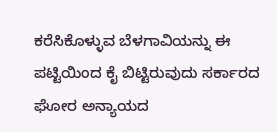ಕರೆಸಿಕೊಳ್ಳುವ ಬೆಳಗಾವಿಯನ್ನು ಈ ಪಟ್ಟಿಯಿಂದ ಕೈ ಬಿಟ್ಟಿರುವುದು ಸರ್ಕಾರದ ಘೋರ ಅನ್ಯಾಯದ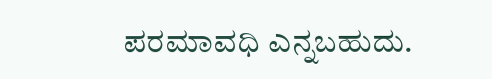ಪರಮಾವಧಿ ಎನ್ನಬಹುದು.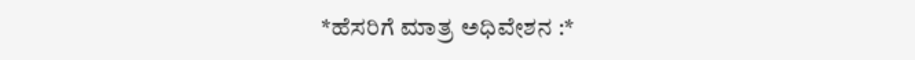*ಹೆಸರಿಗೆ ಮಾತ್ರ ಅಧಿವೇಶನ :*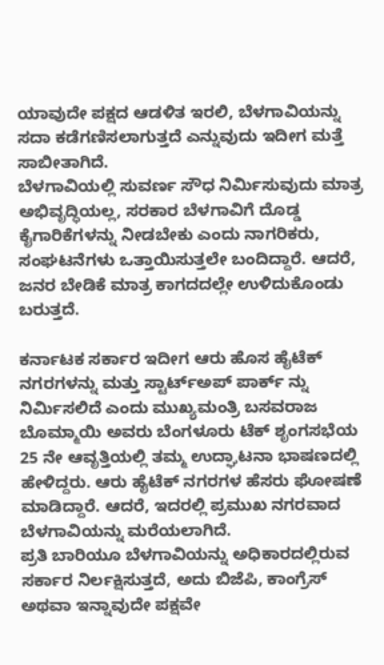ಯಾವುದೇ ಪಕ್ಷದ ಆಡಳಿತ ಇರಲಿ, ಬೆಳಗಾವಿಯನ್ನು ಸದಾ ಕಡೆಗಣಿಸಲಾಗುತ್ತದೆ ಎನ್ನುವುದು ಇದೀಗ ಮತ್ತೆ ಸಾಬೀತಾಗಿದೆ.
ಬೆಳಗಾವಿಯಲ್ಲಿ ಸುವರ್ಣ ಸೌಧ ನಿರ್ಮಿಸುವುದು ಮಾತ್ರ ಅಭಿವೃದ್ಧಿಯಲ್ಲ, ಸರಕಾರ ಬೆಳಗಾವಿಗೆ ದೊಡ್ಡ ಕೈಗಾರಿಕೆಗಳನ್ನು ನೀಡಬೇಕು ಎಂದು ನಾಗರಿಕರು, ಸಂಘಟನೆಗಳು ಒತ್ತಾಯಿಸುತ್ತಲೇ ಬಂದಿದ್ದಾರೆ. ಆದರೆ, ಜನರ ಬೇಡಿಕೆ ಮಾತ್ರ ಕಾಗದದಲ್ಲೇ ಉಳಿದುಕೊಂಡು ಬರುತ್ತದೆ.

ಕರ್ನಾಟಕ ಸರ್ಕಾರ ಇದೀಗ ಆರು ಹೊಸ ಹೈಟೆಕ್ ನಗರಗಳನ್ನು ಮತ್ತು ಸ್ಟಾರ್ಟ್ಅಪ್ ಪಾರ್ಕ್ ನ್ನು ನಿರ್ಮಿಸಲಿದೆ ಎಂದು ಮುಖ್ಯಮಂತ್ರಿ ಬಸವರಾಜ ಬೊಮ್ಮಾಯಿ ಅವರು ಬೆಂಗಳೂರು ಟೆಕ್ ಶೃಂಗಸಭೆಯ 25 ನೇ ಆವೃತ್ತಿಯಲ್ಲಿ ತಮ್ಮ ಉದ್ಘಾಟನಾ ಭಾಷಣದಲ್ಲಿ ಹೇಳಿದ್ದರು. ಆರು ಹೈಟೆಕ್ ನಗರಗಳ ಹೆಸರು ಘೋಷಣೆ ಮಾಡಿದ್ದಾರೆ. ಆದರೆ, ಇದರಲ್ಲಿ ಪ್ರಮುಖ ನಗರವಾದ ಬೆಳಗಾವಿಯನ್ನು ಮರೆಯಲಾಗಿದೆ.
ಪ್ರತಿ ಬಾರಿಯೂ ಬೆಳಗಾವಿಯನ್ನು ಅಧಿಕಾರದಲ್ಲಿರುವ ಸರ್ಕಾರ ನಿರ್ಲಕ್ಷಿಸುತ್ತದೆ, ಅದು ಬಿಜೆಪಿ, ಕಾಂಗ್ರೆಸ್ ಅಥವಾ ಇನ್ನಾವುದೇ ಪಕ್ಷವೇ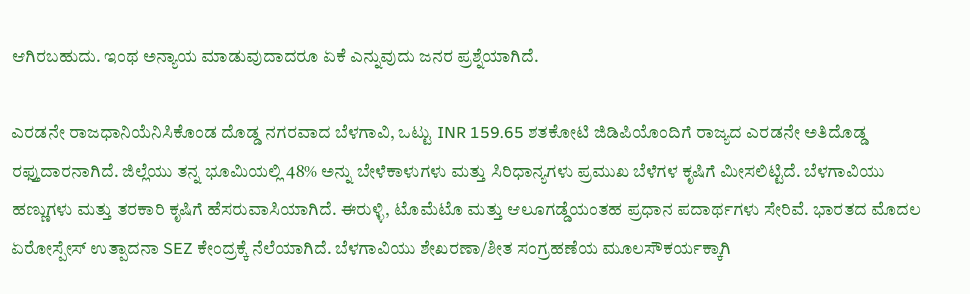ಆಗಿರಬಹುದು. ಇಂಥ ಅನ್ಯಾಯ ಮಾಡುವುದಾದರೂ ಏಕೆ ಎನ್ನುವುದು ಜನರ ಪ್ರಶ್ನೆಯಾಗಿದೆ.

ಎರಡನೇ ರಾಜಧಾನಿಯೆನಿಸಿಕೊಂಡ ದೊಡ್ಡ ನಗರವಾದ ಬೆಳಗಾವಿ, ಒಟ್ಟು INR 159.65 ಶತಕೋಟಿ ಜಿಡಿಪಿಯೊಂದಿಗೆ ರಾಜ್ಯದ ಎರಡನೇ ಅತಿದೊಡ್ಡ ರಫ್ತುದಾರನಾಗಿದೆ. ಜಿಲ್ಲೆಯು ತನ್ನ ಭೂಮಿಯಲ್ಲಿ 48% ಅನ್ನು ಬೇಳೆಕಾಳುಗಳು ಮತ್ತು ಸಿರಿಧಾನ್ಯಗಳು ಪ್ರಮುಖ ಬೆಳೆಗಳ ಕೃಷಿಗೆ ಮೀಸಲಿಟ್ಟಿದೆ. ಬೆಳಗಾವಿಯು ಹಣ್ಣುಗಳು ಮತ್ತು ತರಕಾರಿ ಕೃಷಿಗೆ ಹೆಸರುವಾಸಿಯಾಗಿದೆ. ಈರುಳ್ಳಿ, ಟೊಮೆಟೊ ಮತ್ತು ಆಲೂಗಡ್ಡೆಯಂತಹ ಪ್ರಧಾನ ಪದಾರ್ಥಗಳು ಸೇರಿವೆ. ಭಾರತದ ಮೊದಲ ಏರೋಸ್ಪೇಸ್ ಉತ್ಪಾದನಾ SEZ ಕೇಂದ್ರಕ್ಕೆ ನೆಲೆಯಾಗಿದೆ. ಬೆಳಗಾವಿಯು ಶೇಖರಣಾ/ಶೀತ ಸಂಗ್ರಹಣೆಯ ಮೂಲಸೌಕರ್ಯಕ್ಕಾಗಿ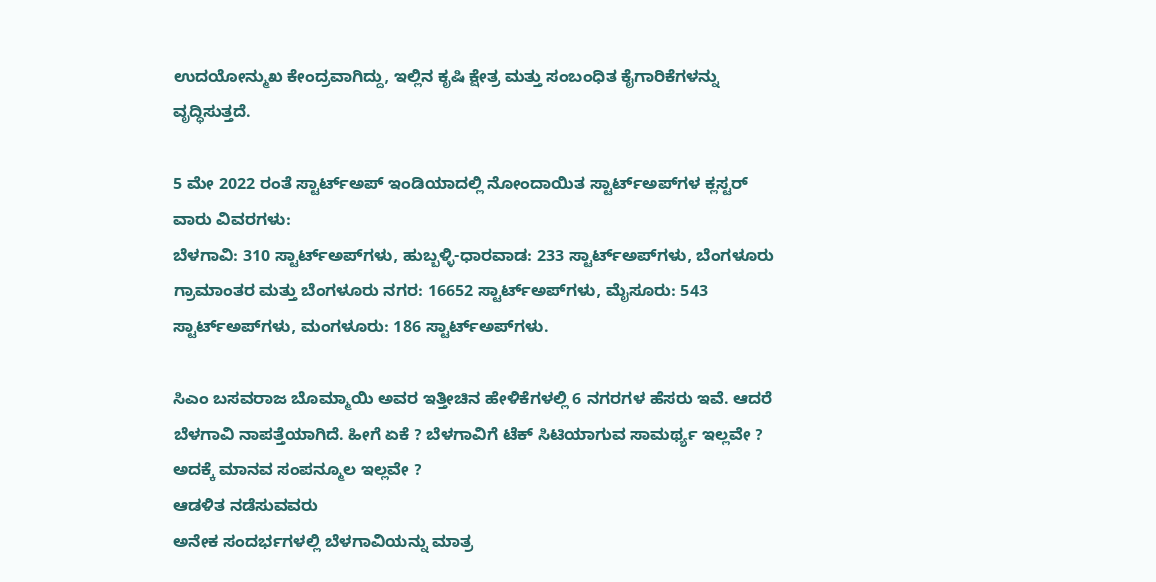ಉದಯೋನ್ಮುಖ ಕೇಂದ್ರವಾಗಿದ್ದು, ಇಲ್ಲಿನ ಕೃಷಿ ಕ್ಷೇತ್ರ ಮತ್ತು ಸಂಬಂಧಿತ ಕೈಗಾರಿಕೆಗಳನ್ನು ವೃದ್ಧಿಸುತ್ತದೆ.

5 ಮೇ 2022 ರಂತೆ ಸ್ಟಾರ್ಟ್‌ಅಪ್ ಇಂಡಿಯಾದಲ್ಲಿ ನೋಂದಾಯಿತ ಸ್ಟಾರ್ಟ್‌ಅಪ್‌ಗಳ ಕ್ಲಸ್ಟರ್ ವಾರು ವಿವರಗಳು:
ಬೆಳಗಾವಿ: 310 ಸ್ಟಾರ್ಟ್‌ಅಪ್‌ಗಳು, ಹುಬ್ಬಳ್ಳಿ-ಧಾರವಾಡ: 233 ಸ್ಟಾರ್ಟ್‌ಅಪ್‌ಗಳು, ಬೆಂಗಳೂರು ಗ್ರಾಮಾಂತರ ಮತ್ತು ಬೆಂಗಳೂರು ನಗರ: 16652 ಸ್ಟಾರ್ಟ್‌ಅಪ್‌ಗಳು, ಮೈಸೂರು: 543 ಸ್ಟಾರ್ಟ್‌ಅಪ್‌ಗಳು, ಮಂಗಳೂರು: 186 ಸ್ಟಾರ್ಟ್‌ಅಪ್‌ಗಳು.

ಸಿಎಂ ಬಸವರಾಜ ಬೊಮ್ಮಾಯಿ ಅವರ ಇತ್ತೀಚಿನ ಹೇಳಿಕೆಗಳಲ್ಲಿ 6 ನಗರಗಳ ಹೆಸರು ಇವೆ. ಆದರೆ ಬೆಳಗಾವಿ ನಾಪತ್ತೆಯಾಗಿದೆ. ಹೀಗೆ ಏಕೆ ? ಬೆಳಗಾವಿಗೆ ಟೆಕ್ ಸಿಟಿಯಾಗುವ ಸಾಮರ್ಥ್ಯ ಇಲ್ಲವೇ ? ಅದಕ್ಕೆ ಮಾನವ ಸಂಪನ್ಮೂಲ ಇಲ್ಲವೇ ?
ಆಡಳಿತ ನಡೆಸುವವರು
ಅನೇಕ ಸಂದರ್ಭಗಳಲ್ಲಿ ಬೆಳಗಾವಿಯನ್ನು ಮಾತ್ರ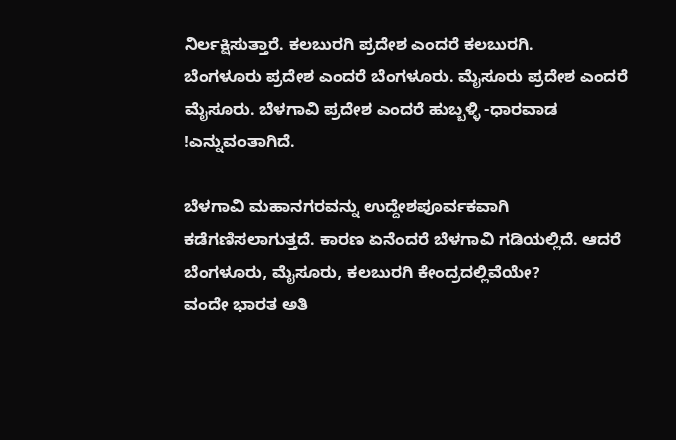ನಿರ್ಲಕ್ಷಿಸುತ್ತಾರೆ. ಕಲಬುರಗಿ ಪ್ರದೇಶ ಎಂದರೆ ಕಲಬುರಗಿ.
ಬೆಂಗಳೂರು ಪ್ರದೇಶ ಎಂದರೆ ಬೆಂಗಳೂರು. ಮೈಸೂರು ಪ್ರದೇಶ ಎಂದರೆ ಮೈಸೂರು. ಬೆಳಗಾವಿ ಪ್ರದೇಶ ಎಂದರೆ ಹುಬ್ಬಳ್ಳಿ -ಧಾರವಾಡ !ಎನ್ನುವಂತಾಗಿದೆ.

ಬೆಳಗಾವಿ ಮಹಾನಗರವನ್ನು ಉದ್ದೇಶಪೂರ್ವಕವಾಗಿ ಕಡೆಗಣಿಸಲಾಗುತ್ತದೆ. ಕಾರಣ ಏನೆಂದರೆ ಬೆಳಗಾವಿ ಗಡಿಯಲ್ಲಿದೆ. ಆದರೆ ಬೆಂಗಳೂರು, ಮೈಸೂರು, ಕಲಬುರಗಿ ಕೇಂದ್ರದಲ್ಲಿವೆಯೇ?
ವಂದೇ ಭಾರತ ಅತಿ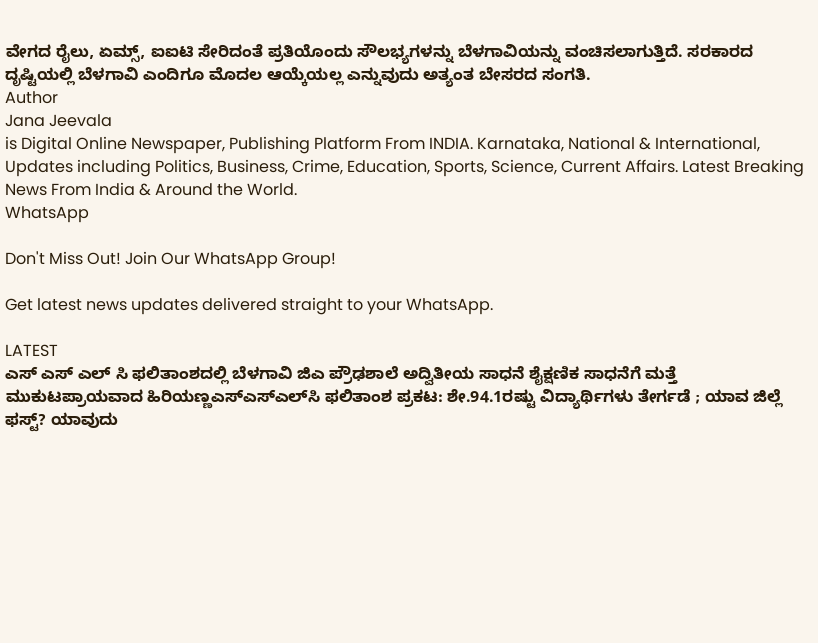ವೇಗದ ರೈಲು, ಏಮ್ಸ್, ಐಐಟಿ ಸೇರಿದಂತೆ ಪ್ರತಿಯೊಂದು ಸೌಲಭ್ಯಗಳನ್ನು ಬೆಳಗಾವಿಯನ್ನು ವಂಚಿಸಲಾಗುತ್ತಿದೆ. ಸರಕಾರದ ದೃಷ್ಟಿಯಲ್ಲಿ ಬೆಳಗಾವಿ ಎಂದಿಗೂ ಮೊದಲ ಆಯ್ಕೆಯಲ್ಲ ಎನ್ನುವುದು ಅತ್ಯಂತ ಬೇಸರದ ಸಂಗತಿ.
Author
Jana Jeevala
is Digital Online Newspaper, Publishing Platform From INDIA. Karnataka, National & International, Updates including Politics, Business, Crime, Education, Sports, Science, Current Affairs. Latest Breaking News From India & Around the World.
WhatsApp

Don't Miss Out! Join Our WhatsApp Group!

Get latest news updates delivered straight to your WhatsApp.

LATEST
ಎಸ್ ಎಸ್ ಎಲ್ ಸಿ ಫಲಿತಾಂಶದಲ್ಲಿ ಬೆಳಗಾವಿ ಜಿಎ ಪ್ರೌಢಶಾಲೆ ಅದ್ವಿತೀಯ ಸಾಧನೆ ಶೈಕ್ಷಣಿಕ ಸಾಧನೆಗೆ ಮತ್ತೆ ಮುಕುಟಪ್ರಾಯವಾದ ಹಿರಿಯಣ್ಣಎಸ್‌ಎಸ್‌ಎಲ್‌ಸಿ ಫಲಿತಾಂಶ ಪ್ರಕಟ: ಶೇ.94.1ರಷ್ಟು ವಿದ್ಯಾರ್ಥಿಗಳು ತೇರ್ಗಡೆ ; ಯಾವ ಜಿಲ್ಲೆ ಫಸ್ಟ್? ಯಾವುದು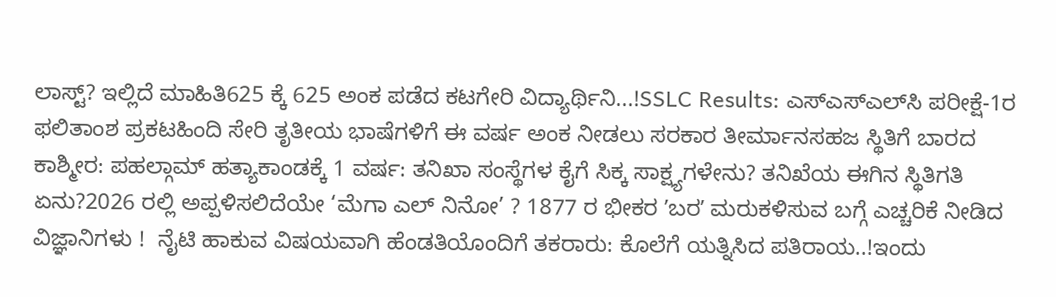ಲಾಸ್ಟ್? ಇಲ್ಲಿದೆ ಮಾಹಿತಿ625 ಕ್ಕೆ 625 ಅಂಕ ಪಡೆದ ಕಟಗೇರಿ ವಿದ್ಯಾರ್ಥಿನಿ...!SSLC Results: ಎಸ್‌ಎಸ್‌ಎಲ್‌ಸಿ ಪರೀಕ್ಷೆ-1ರ ಫಲಿತಾಂಶ ಪ್ರಕಟಹಿಂದಿ ಸೇರಿ ತೃತೀಯ ಭಾಷೆಗಳಿಗೆ ಈ ವರ್ಷ ಅಂಕ ನೀಡಲು ಸರಕಾರ ತೀರ್ಮಾನಸಹಜ ಸ್ಥಿತಿಗೆ ಬಾರದ ಕಾಶ್ಮೀರ: ಪಹಲ್ಗಾಮ್ ಹತ್ಯಾಕಾಂಡಕ್ಕೆ 1 ವರ್ಷ: ತನಿಖಾ ಸಂಸ್ಥೆಗಳ ಕೈಗೆ ಸಿಕ್ಕ ಸಾಕ್ಷ್ಯಗಳೇನು? ತನಿಖೆಯ ಈಗಿನ ಸ್ಥಿತಿಗತಿ ಏನು?2026 ರಲ್ಲಿ ಅಪ್ಪಳಿಸಲಿದೆಯೇ ‘ಮೆಗಾ ಎಲ್ ನಿನೋ’ ? 1877 ರ ಭೀಕರ ʼಬರʼ ಮರುಕಳಿಸುವ ಬಗ್ಗೆ ಎಚ್ಚರಿಕೆ ನೀಡಿದ ವಿಜ್ಞಾನಿಗಳು !  ನೈಟಿ ಹಾಕುವ ವಿಷಯವಾಗಿ ಹೆಂಡತಿಯೊಂದಿಗೆ ತಕರಾರು: ಕೊಲೆಗೆ ಯತ್ನಿಸಿದ ಪತಿರಾಯ..!ಇಂದು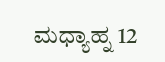ಮಧ್ಯಾಹ್ನ 12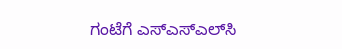ಗಂಟೆಗೆ ಎಸ್‌ಎಸ್‌ಎಲ್‌ಸಿ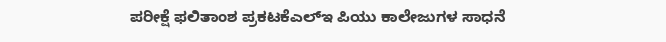ಪರೀಕ್ಷೆ ಫಲಿತಾಂಶ ಪ್ರಕಟಕೆಎಲ್‌ಇ ಪಿಯು ಕಾಲೇಜುಗಳ ಸಾಧನೆ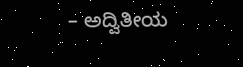– ಅದ್ವಿತೀಯ